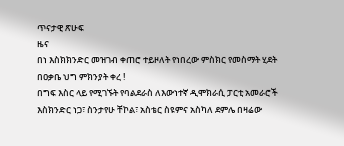ጥናታዊ ጽሁፍ
ዜና
በነ እስክክንድር መዝገብ ቀጠሮ ተይዞለት የነበረው ምስክር የመስማት ሂደት በዐቃቤ ህግ ምክንያት ቀረ !
በግፍ እስር ላይ የሚገኙት የባልደራስ ለእውነተኛ ዲሞክራሲ ፓርቲ አመራሮች እስክንድር ነጋ፣ ስንታየሁ ቸኮል፣ አስቴር ስዩምና አስካለ ደምሌ በዛሬው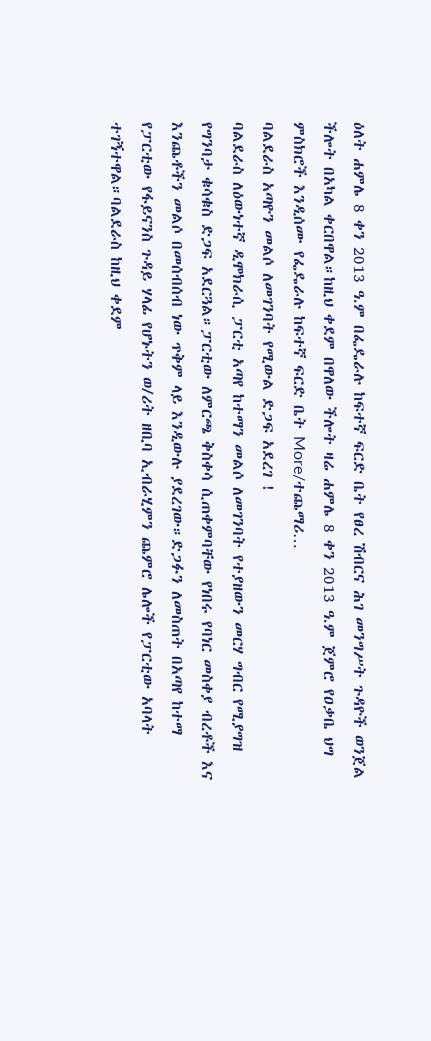ዕለት ሐምሌ 8 ቀን 2013 ዓ.ም በፌዴራሉ ከፍተኛ ፍርድ ቤት የፀረ ሽብርና ሕገ መንግሥት ጉዳዮች ወንጀል ችሎት በአካል ቀርበዋል።ከዚህ ቀደም በዋለው ችሎት ዛሬ ሐምሌ 8 ቀን 2013 ዓ.ም ጀምሮ የዐቃቤ ህግ ምስክሮች እንዲሰሙ የፌዴራሉ ከፍተኛ ፍርድ ቤት More/ተጨማሪ…
ባልደራስ አጣዮን መልሶ ለመገንባት የሚውል ድጋፍ አደረገ !
ባልደራስ ለዕውነተኛ ዲሞክራሲ ፓርቲ አጣየ ከተማን መልሶ ለመገንባት የተያዘውን መርሃ ግብር የሚያግዝ የግንባታ ቁሳቁስ ድጋፍ አደርጓል።ፓርቲው ለምርጫ ቅስቀሳ ሲጠቀምባቸው የነበሩ የባነር መስቀያ ብረቶች እና እንጨቶችን መልሶ በመሰብሰብ ነው ጥቅም ላይ እንዲውሉ ያደረገው።ድጋፉን ለመስጠት በአጣየ ከተማ የፓርቲው የፋይናንስ ጉዳይ ሃላፊ የሆኑትን ወ/ሪት ዘቢባ ኢብራሂምን ጨምሮ ሌሎች የፓርቲው አባላት ተገኝተዋል።ባልደራስ ከዚህ ቀደም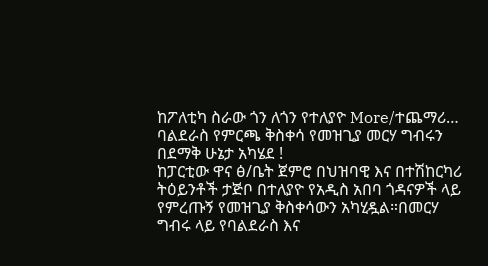ከፖለቲካ ስራው ጎን ለጎን የተለያዮ More/ተጨማሪ…
ባልደራስ የምርጫ ቅስቀሳ የመዝጊያ መርሃ ግብሩን በደማቅ ሁኔታ አካሄደ !
ከፓርቲው ዋና ፅ/ቤት ጀምሮ በህዝባዊ እና በተሽከርካሪ ትዕይንቶች ታጅቦ በተለያዮ የአዲስ አበባ ጎዳናዎች ላይ የምረጡኝ የመዝጊያ ቅስቀሳውን አካሂዷል።በመርሃ ግብሩ ላይ የባልደራስ እና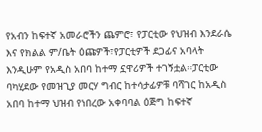የአብን ከፍተኛ አመራሮችን ጨምሮ፣ የፓርቲው የህዝብ እንደራሴ እና የክልል ም/ቤት ዕጩዎች፣የፓርቲዎች ደጋፊና አባላት እንዲሁም የአዲስ አበባ ከተማ ኗዋሪዎች ተገኝቷል።ፓርቲው ባካሂደው የመዝጊያ መርሃ ግብር ከተሳታፊዎቹ ባሻገር ከአዲስ አበባ ከተማ ህዝብ የነበረው አቀባባል ዕጅግ ከፍተኛ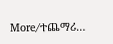More/ተጨማሪ…